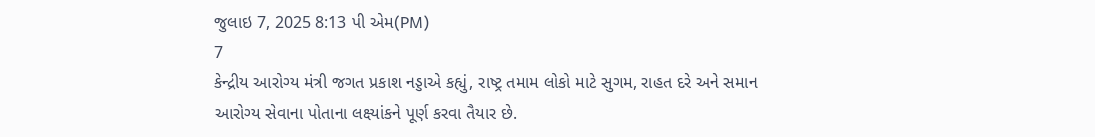જુલાઇ 7, 2025 8:13 પી એમ(PM)
7
કેન્દ્રીય આરોગ્ય મંત્રી જગત પ્રકાશ નડ્ડાએ કહ્યું, રાષ્ટ્ર તમામ લોકો માટે સુગમ, રાહત દરે અને સમાન આરોગ્ય સેવાના પોતાના લક્ષ્યાંકને પૂર્ણ કરવા તૈયાર છે.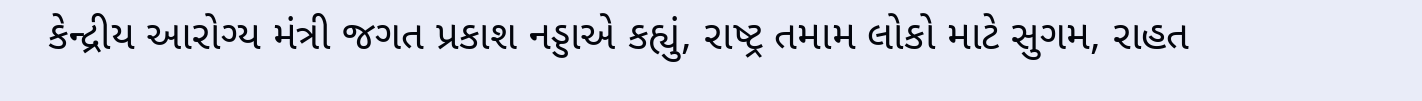કેન્દ્રીય આરોગ્ય મંત્રી જગત પ્રકાશ નડ્ડાએ કહ્યું, રાષ્ટ્ર તમામ લોકો માટે સુગમ, રાહત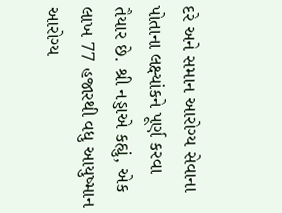દરે અને સમાન આરોગ્ય સેવાના પોતાના લક્ષ્યાંકને પૂર્ણ કરવા તૈયાર છે. શ્રી નડ્ડાએ કહ્યું, એક લાખ 77 હજારથી વધુ આયુષ્માન આરોગ્ય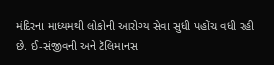મંદિરના માધ્યમથી લોકોની આરોગ્ય સેવા સુધી પહોંચ વધી રહી છે. ઈ-સંજીવની અને ટૅલિમાનસ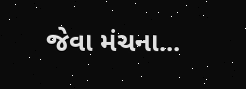જેવા મંચના...